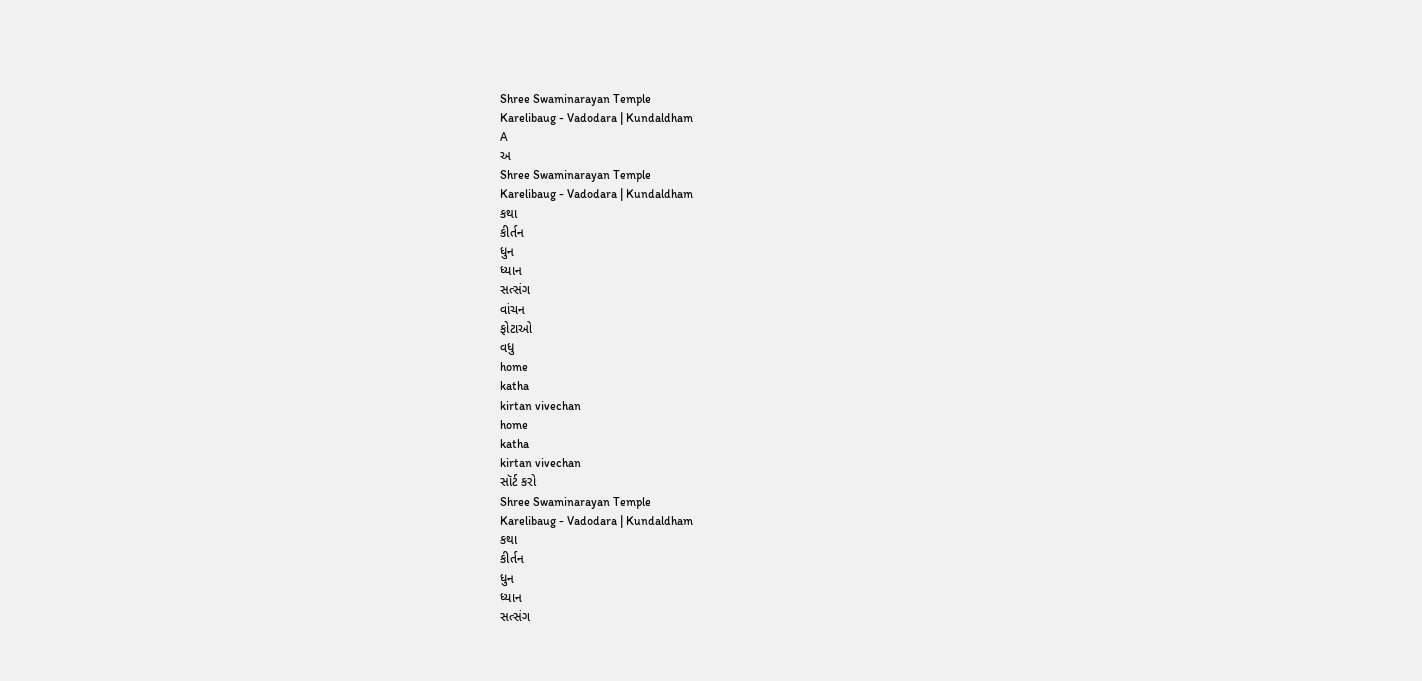Shree Swaminarayan Temple
Karelibaug - Vadodara | Kundaldham
A
અ
Shree Swaminarayan Temple
Karelibaug - Vadodara | Kundaldham
કથા
કીર્તન
ધુન
ધ્યાન
સત્સંગ
વાંચન
ફોટાઓ
વધુ
home
katha
kirtan vivechan
home
katha
kirtan vivechan
સૉર્ટ કરો
Shree Swaminarayan Temple
Karelibaug - Vadodara | Kundaldham
કથા
કીર્તન
ધુન
ધ્યાન
સત્સંગ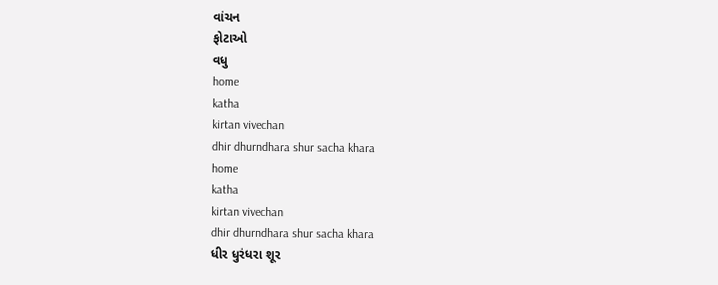વાંચન
ફોટાઓ
વધુ
home
katha
kirtan vivechan
dhir dhurndhara shur sacha khara
home
katha
kirtan vivechan
dhir dhurndhara shur sacha khara
ધીર ધુરંધરા શૂર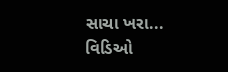સાચા ખરા...
વિડિઓ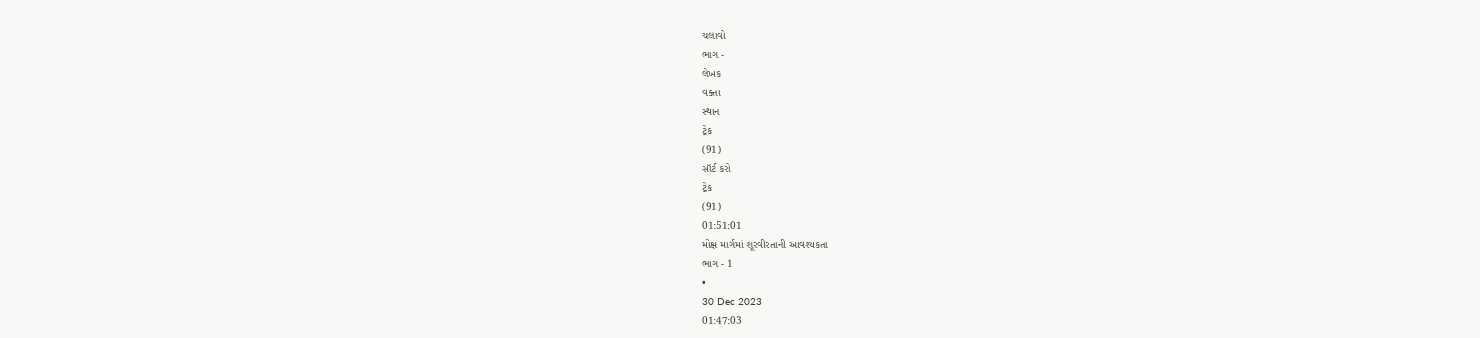ચલાવો
ભાગ -
લેખક
વક્તા
સ્થાન
ટ્રેક
(91)
સૉર્ટ કરો
ટ્રેક
(91)
01:51:01
મોક્ષ માર્ગમાં શૂરવીરતાની આવશ્યકતા
ભાગ - 1
•
30 Dec 2023
01:47:03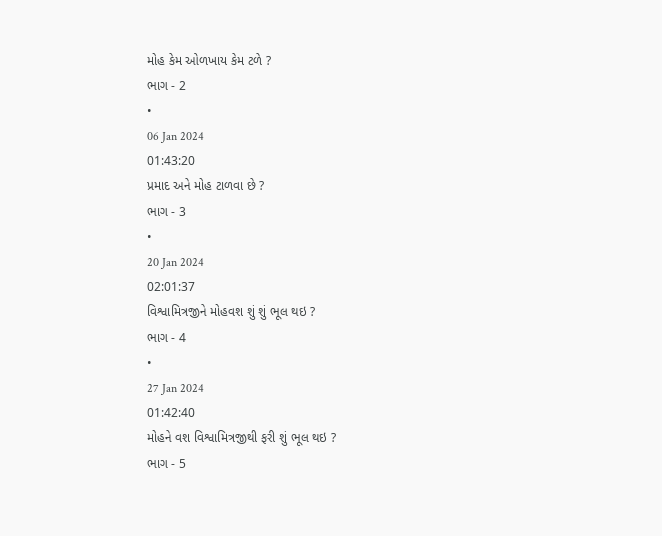મોહ કેમ ઓળખાય કેમ ટળે ?
ભાગ - 2
•
06 Jan 2024
01:43:20
પ્રમાદ અને મોહ ટાળવા છે ?
ભાગ - 3
•
20 Jan 2024
02:01:37
વિશ્વામિત્રજીને મોહવશ શું શું ભૂલ થઇ ?
ભાગ - 4
•
27 Jan 2024
01:42:40
મોહને વશ વિશ્વામિત્રજીથી ફરી શું ભૂલ થઇ ?
ભાગ - 5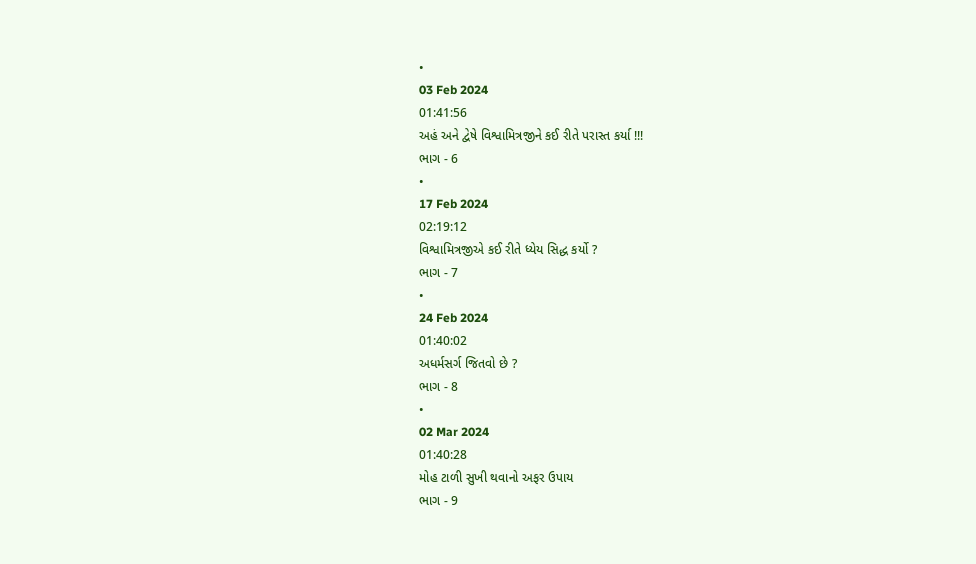•
03 Feb 2024
01:41:56
અહં અને દ્વેષે વિશ્વામિત્રજીને કઈ રીતે પરાસ્ત કર્યા !!!
ભાગ - 6
•
17 Feb 2024
02:19:12
વિશ્વામિત્રજીએ કઈ રીતે ધ્યેય સિદ્ધ કર્યો ?
ભાગ - 7
•
24 Feb 2024
01:40:02
અધર્મસર્ગ જિતવો છે ?
ભાગ - 8
•
02 Mar 2024
01:40:28
મોહ ટાળી સુખી થવાનો અફર ઉપાય
ભાગ - 9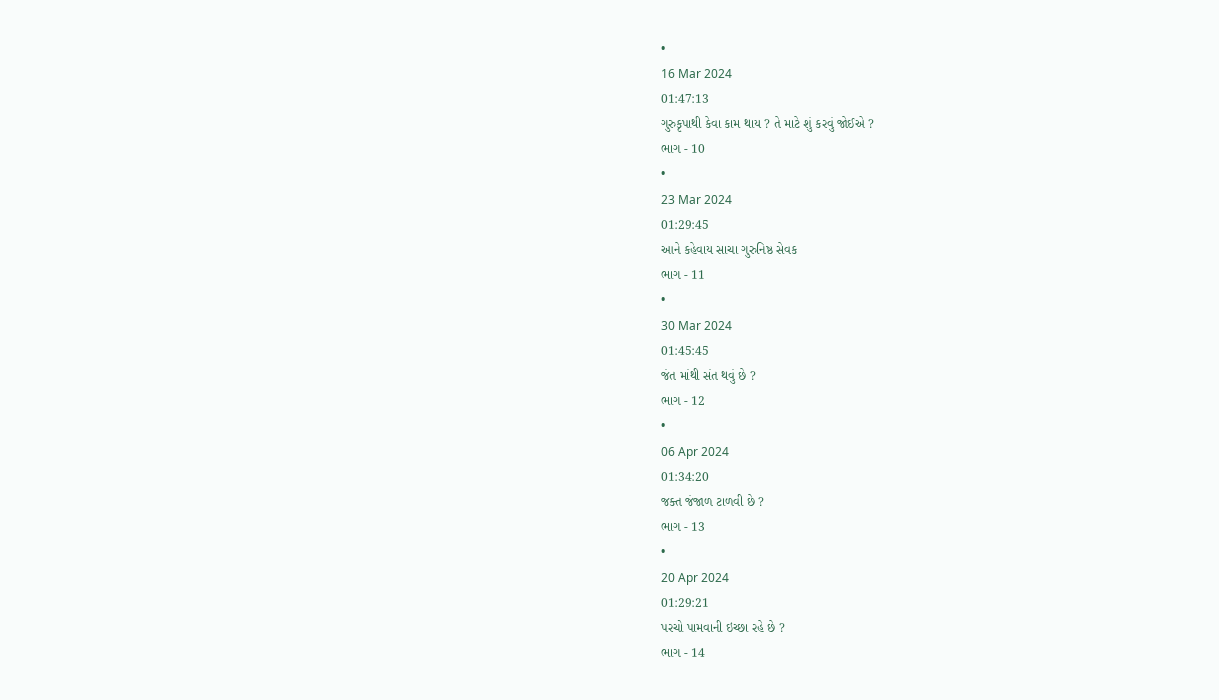•
16 Mar 2024
01:47:13
ગુરુકૃપાથી કેવા કામ થાય ? તે માટે શું કરવું જોઈએ ?
ભાગ - 10
•
23 Mar 2024
01:29:45
આને કહેવાય સાચા ગુરુનિષ્ઠ સેવક
ભાગ - 11
•
30 Mar 2024
01:45:45
જંત માંથી સંત થવું છે ?
ભાગ - 12
•
06 Apr 2024
01:34:20
જક્ત જંજાળ ટાળવી છે ?
ભાગ - 13
•
20 Apr 2024
01:29:21
પરચો પામવાની ઇચ્છા રહે છે ?
ભાગ - 14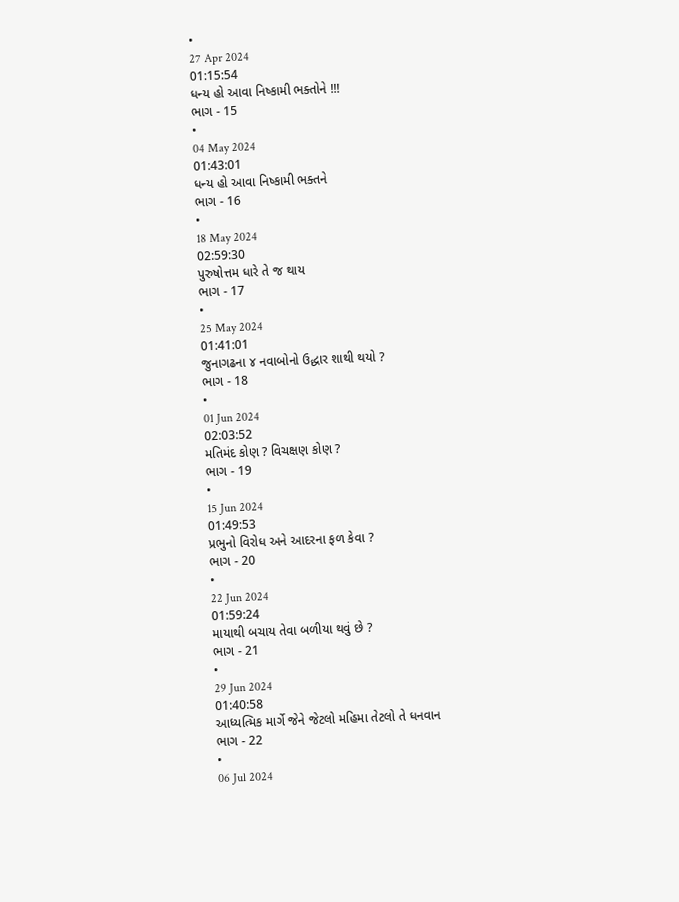•
27 Apr 2024
01:15:54
ધન્ય હો આવા નિષ્કામી ભક્તોને !!!
ભાગ - 15
•
04 May 2024
01:43:01
ધન્ય હો આવા નિષ્કામી ભક્તને
ભાગ - 16
•
18 May 2024
02:59:30
પુરુષોત્તમ ધારે તે જ થાય
ભાગ - 17
•
25 May 2024
01:41:01
જુનાગઢના ૪ નવાબોનો ઉદ્ધાર શાથી થયો ?
ભાગ - 18
•
01 Jun 2024
02:03:52
મતિમંદ કોણ ? વિચક્ષણ કોણ ?
ભાગ - 19
•
15 Jun 2024
01:49:53
પ્રભુનો વિરોધ અને આદરના ફળ કેવા ?
ભાગ - 20
•
22 Jun 2024
01:59:24
માયાથી બચાય તેવા બળીયા થવું છે ?
ભાગ - 21
•
29 Jun 2024
01:40:58
આધ્યત્મિક માર્ગે જેને જેટલો મહિમા તેટલો તે ધનવાન
ભાગ - 22
•
06 Jul 2024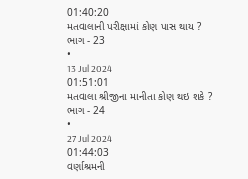01:40:20
મતવાલાની પરીક્ષામાં કોણ પાસ થાય ?
ભાગ - 23
•
13 Jul 2024
01:51:01
મતવાલા શ્રીજીના માનીતા કોણ થઇ શકે ?
ભાગ - 24
•
27 Jul 2024
01:44:03
વર્ણાશ્રમની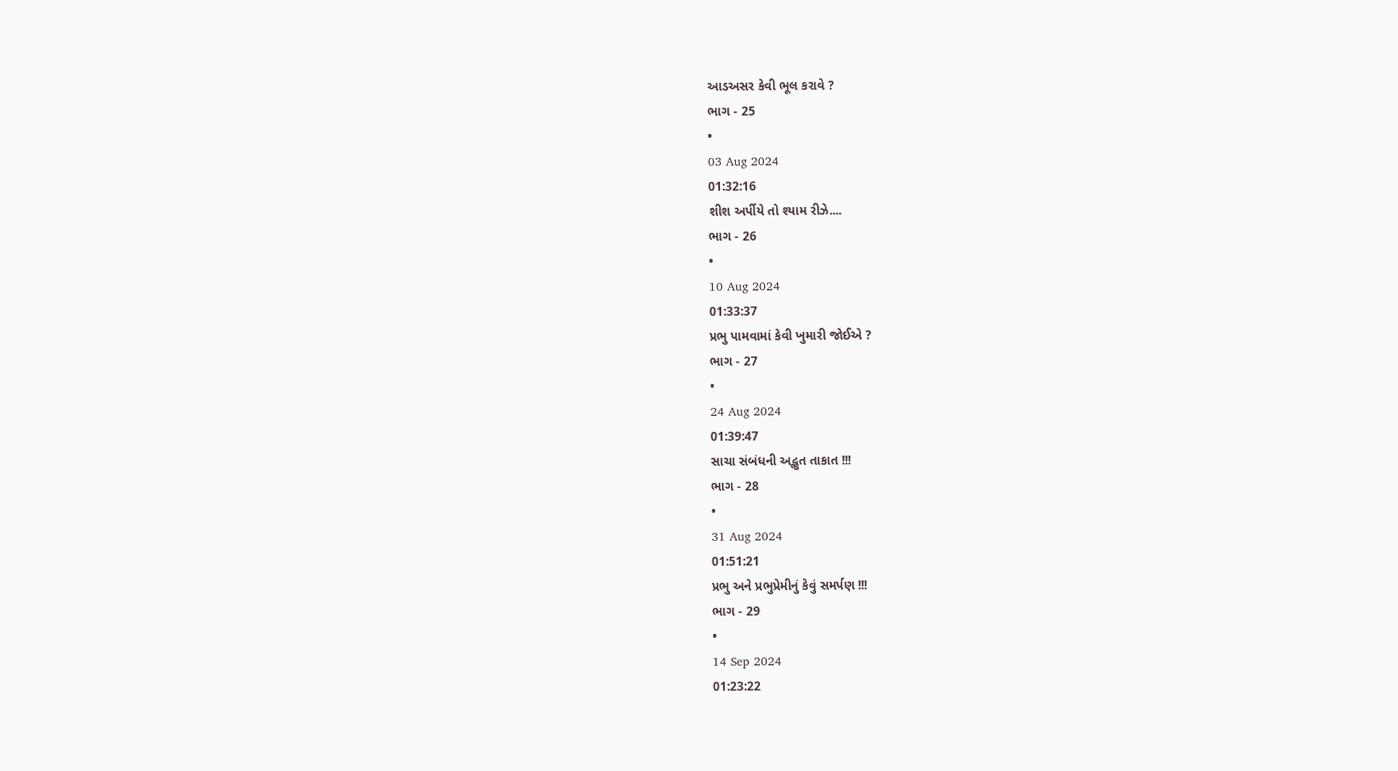આડઅસર કેવી ભૂલ કરાવે ?
ભાગ - 25
•
03 Aug 2024
01:32:16
શીશ અર્પીયે તો શ્યામ રીઝે....
ભાગ - 26
•
10 Aug 2024
01:33:37
પ્રભુ પામવામાં કેવી ખુમારી જોઈએ ?
ભાગ - 27
•
24 Aug 2024
01:39:47
સાચા સંબંધની અદ્ભુત તાકાત !!!
ભાગ - 28
•
31 Aug 2024
01:51:21
પ્રભુ અને પ્રભુપ્રેમીનું કેવું સમર્પણ !!!
ભાગ - 29
•
14 Sep 2024
01:23:22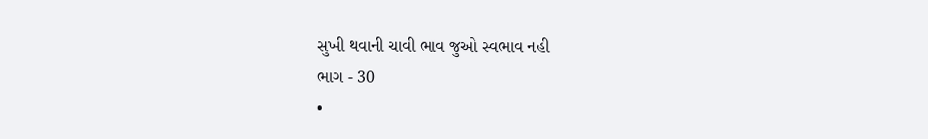સુખી થવાની ચાવી ભાવ જુઓ સ્વભાવ નહી
ભાગ - 30
•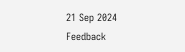21 Sep 2024
Feedback